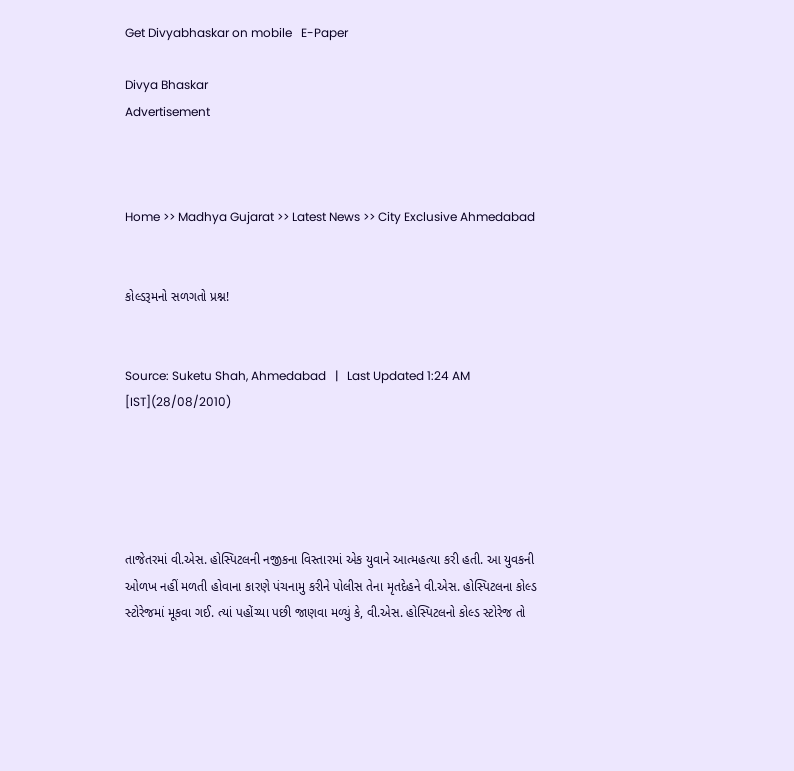Get Divyabhaskar on mobile   E-Paper

Divya Bhaskar
Advertisement



Home >> Madhya Gujarat >> Latest News >> City Exclusive Ahmedabad


કોલ્ડરૂમનો સળગતો પ્રશ્ન!


Source: Suketu Shah, Ahmedabad   |   Last Updated 1:24 AM [IST](28/08/2010)





તાજેતરમાં વી.એસ. હોસ્પિટલની નજીકના વિસ્તારમાં એક યુવાને આત્મહત્યા કરી હતી. આ યુવકની ઓળખ નહીં મળતી હોવાના કારણે પંચનામુ કરીને પોલીસ તેના મૃતદેહને વી.એસ. હોસ્પિટલના કોલ્ડ સ્ટોરેજમાં મૂકવા ગઈ. ત્યાં પહોંચ્યા પછી જાણવા મળ્યું કે, વી.એસ. હોસ્પિટલનો કોલ્ડ સ્ટોરેજ તો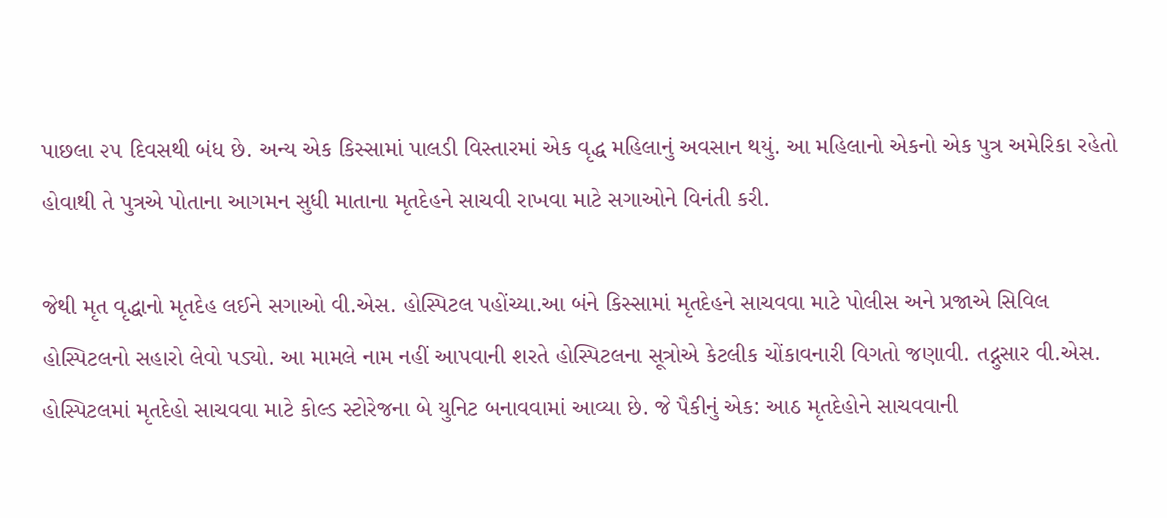પાછલા ૨૫ દિવસથી બંધ છે. અન્ય એક કિસ્સામાં પાલડી વિસ્તારમાં એક વૃદ્ધ મહિલાનું અવસાન થયું. આ મહિલાનો એકનો એક પુત્ર અમેરિકા રહેતો હોવાથી તે પુત્રએ પોતાના આગમન સુધી માતાના મૃતદેહને સાચવી રાખવા માટે સગાઓને વિનંતી કરી.

જેથી મૃત વૃદ્ધાનો મૃતદેહ લઈને સગાઓ વી.એસ. હોસ્પિટલ પહોંચ્યા.આ બંને કિસ્સામાં મૃતદેહને સાચવવા માટે પોલીસ અને પ્રજાએ સિવિલ હોસ્પિટલનો સહારો લેવો પડ્યો. આ મામલે નામ નહીં આપવાની શરતે હોસ્પિટલના સૂત્રોએ કેટલીક ચોંકાવનારી વિગતો જણાવી. તદ્નુસાર વી.એસ. હોસ્પિટલમાં મૃતદેહો સાચવવા માટે કોલ્ડ સ્ટોરેજના બે યુનિટ બનાવવામાં આવ્યા છે. જે પૈકીનું એક: આઠ મૃતદેહોને સાચવવાની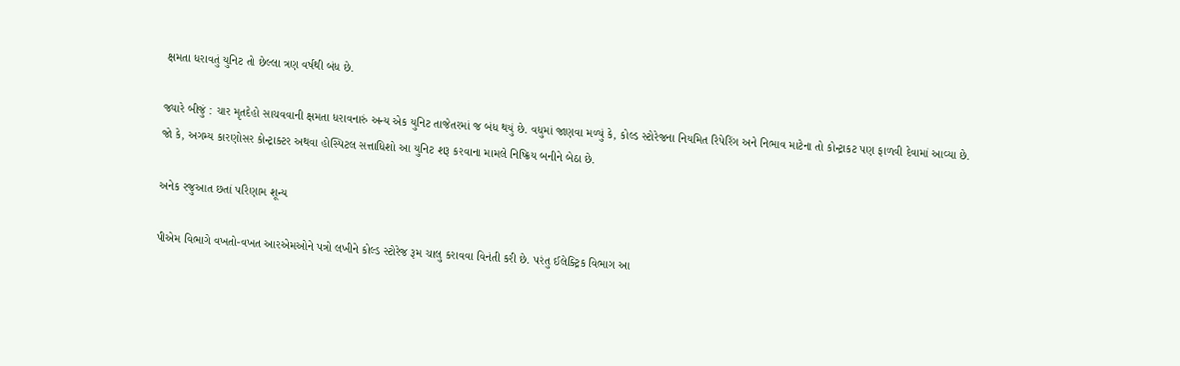ક્ષમતા ધરાવતું યુનિટ તો છેલ્લા ત્રણ વર્ષથી બંધ છે.

જ્યારે બીજું : ચાર મૃતદેહો સાચવવાની ક્ષમતા ધરાવનારું અન્ય એક યુનિટ તાજેતરમાં જ બંધ થયું છે. વધુમાં જાણવા મળ્યું કે, કોલ્ડ સ્ટોરેજના નિયમિત રિપેરિંગ અને નિભાવ માટેના તો કોન્ટ્રાકટ પણ ફાળવી દેવામાં આવ્યા છે. જો કે, અગમ્ય કારણોસર કોન્ટ્રાક્ટર અથવા હોસ્પિટલ સત્તાધિશો આ યુનિટ શરૂ કરવાના મામલે નિષ્ક્રિય બનીને બેઠા છે.

અનેક રજુઆત છતાં પરિણામ શૂન્ય

પીએમ વિભાગે વખતો-વખત આરએમઓને પત્રો લખીને કોલ્ડ સ્ટોરેજ રૂમ ચાલુ કરાવવા વિનંતી કરી છે. પરંતુ ઈલેક્ટ્રિક વિભાગ આ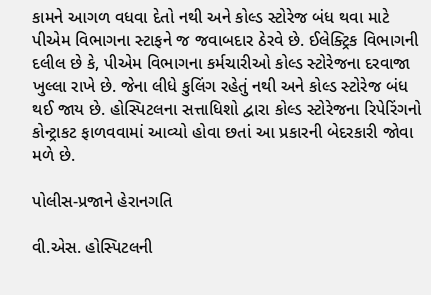કામને આગળ વધવા દેતો નથી અને કોલ્ડ સ્ટોરેજ બંધ થવા માટે પીએમ વિભાગના સ્ટાફને જ જવાબદાર ઠેરવે છે. ઈલેક્ટ્રિક વિભાગની દલીલ છે કે, પીએમ વિભાગના કર્મચારીઓ કોલ્ડ સ્ટોરેજના દરવાજા ખુલ્લા રાખે છે. જેના લીધે કુલિંગ રહેતું નથી અને કોલ્ડ સ્ટોરેજ બંધ થઈ જાય છે. હોસ્પિટલના સત્તાધિશો દ્વારા કોલ્ડ સ્ટોરેજના રિપેરિંગનો કોન્ટ્રાકટ ફાળવવામાં આવ્યો હોવા છતાં આ પ્રકારની બેદરકારી જોવા મળે છે.

પોલીસ-પ્રજાને હેરાનગતિ

વી.એસ. હોસ્પિટલની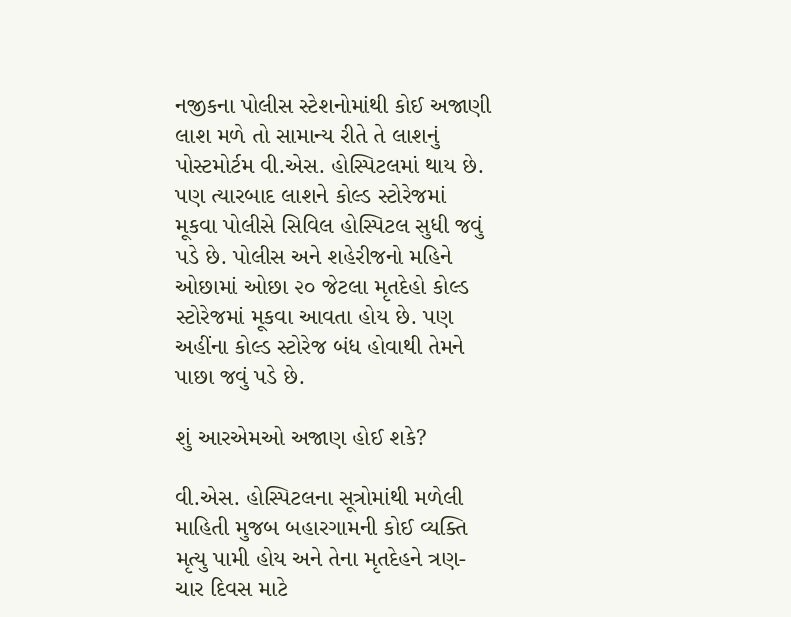નજીકના પોલીસ સ્ટેશનોમાંથી કોઈ અજાણી લાશ મળે તો સામાન્ય રીતે તે લાશનું પોસ્ટમોર્ટમ વી.એસ. હોસ્પિટલમાં થાય છે. પણ ત્યારબાદ લાશને કોલ્ડ સ્ટોરેજમાં મૂકવા પોલીસે સિવિલ હોસ્પિટલ સુધી જવું પડે છે. પોલીસ અને શહેરીજનો મહિને ઓછામાં ઓછા ૨૦ જેટલા મૃતદેહો કોલ્ડ સ્ટોરેજમાં મૂકવા આવતા હોય છે. પણ અહીંના કોલ્ડ સ્ટોરેજ બંધ હોવાથી તેમને પાછા જવું પડે છે.

શું આરએમઓ અજાણ હોઈ શકે?

વી.એસ. હોસ્પિટલના સૂત્રોમાંથી મળેલી માહિતી મુજબ બહારગામની કોઈ વ્યક્તિ મૃત્યુ પામી હોય અને તેના મૃતદેહને ત્રણ-ચાર દિવસ માટે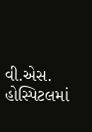વી.એસ. હોસ્પિટલમાં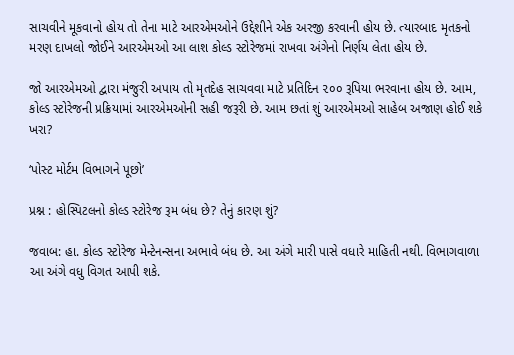સાચવીને મૂકવાનો હોય તો તેના માટે આરએમઓને ઉદ્દેશીને એક અરજી કરવાની હોય છે. ત્યારબાદ મૃતકનો મરણ દાખલો જોઈને આરએમઓ આ લાશ કોલ્ડ સ્ટોરેજમાં રાખવા અંગેનો નિર્ણય લેતા હોય છે.

જો આરએમઓ દ્વારા મંજુરી અપાય તો મૃતદેહ સાચવવા માટે પ્રતિદિન ૨૦૦ રૂપિયા ભરવાના હોય છે. આમ, કોલ્ડ સ્ટોરેજની પ્રક્રિયામાં આરએમઓની સહી જરૂરી છે. આમ છતાં શું આરએમઓ સાહેબ અજાણ હોઈ શકે ખરા?

‘પોસ્ટ મોર્ટમ વિભાગને પૂછો’

પ્રશ્ન : હોસ્પિટલનો કોલ્ડ સ્ટોરેજ રૂમ બંધ છે? તેનું કારણ શું?

જવાબ: હા. કોલ્ડ સ્ટોરેજ મેન્ટેનન્સના અભાવે બંધ છે. આ અંગે મારી પાસે વધારે માહિતી નથી. વિભાગવાળા આ અંગે વધુ વિગત આપી શકે.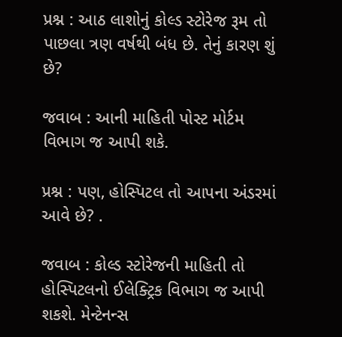પ્રશ્ન : આઠ લાશોનું કોલ્ડ સ્ટોરેજ રૂમ તો પાછલા ત્રણ વર્ષથી બંધ છે. તેનું કારણ શું છે?

જવાબ : આની માહિતી પોસ્ટ મોર્ટમ વિભાગ જ આપી શકે.

પ્રશ્ન : પણ, હોસ્પિટલ તો આપના અંડરમાં આવે છે? .

જવાબ : કોલ્ડ સ્ટોરેજની માહિતી તો હોસ્પિટલનો ઈલેક્ટ્રિક વિભાગ જ આપી શકશે. મેન્ટેનન્સ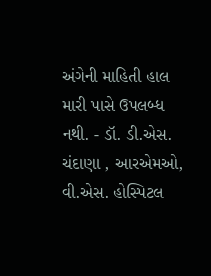અંગેની માહિતી હાલ મારી પાસે ઉપલબ્ધ નથી. - ડૉ. ડી.એસ. ચંદાણા , આરએમઓ, વી.એસ. હોસ્પિટલ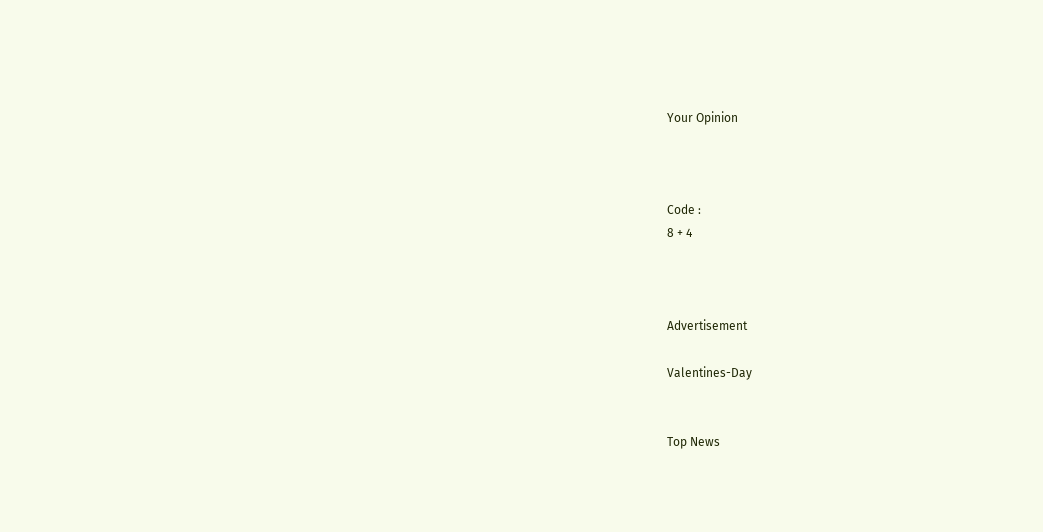Your Opinion



Code :
8 + 4



Advertisement

Valentines-Day


Top News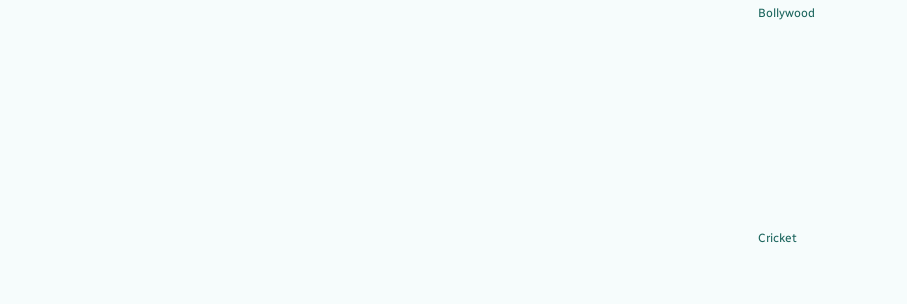Bollywood











Cricket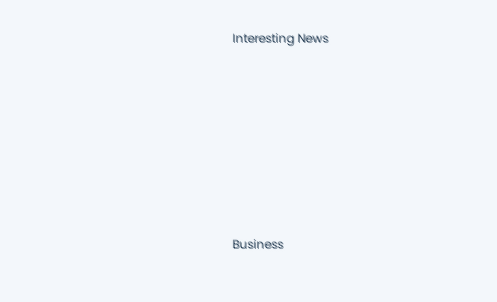Interesting News











Business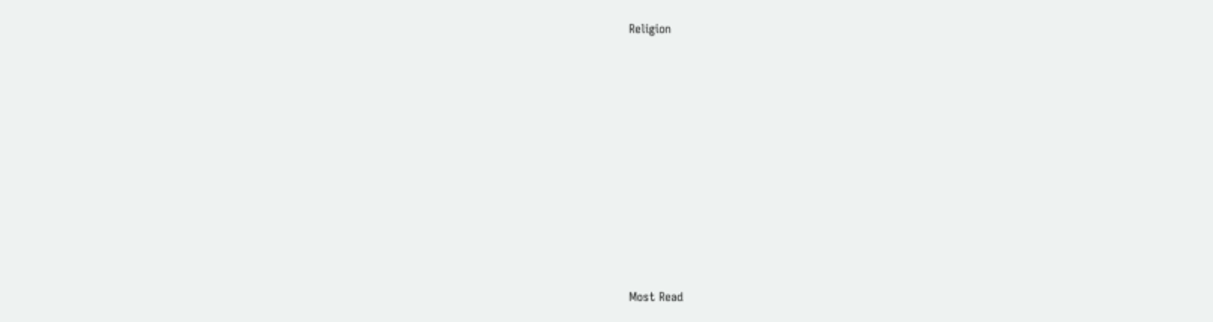Religion











Most Read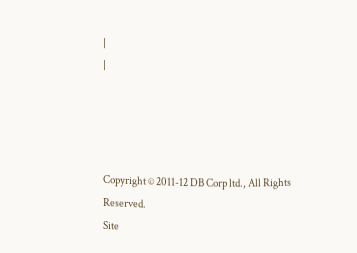|
|




Copyright © 2011-12 DB Corp ltd., All Rights Reserved.
Site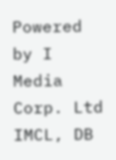Powered by I Media Corp. Ltd IMCL, DB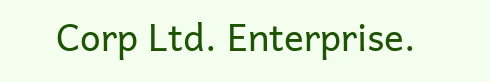Corp Ltd. Enterprise.